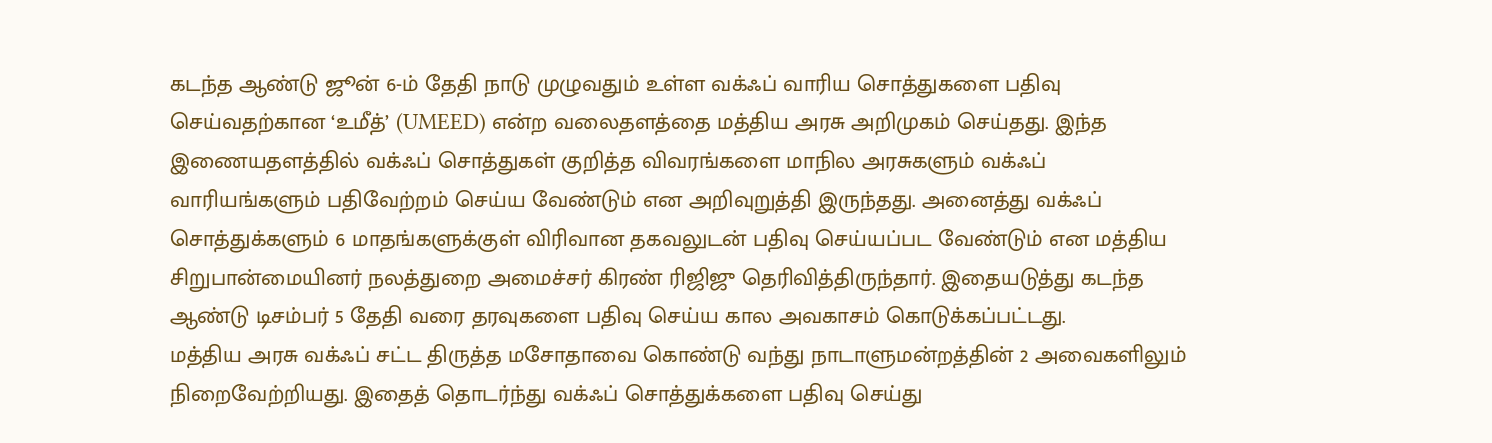கடந்த ஆண்டு ஜூன் 6-ம் தேதி நாடு முழுவதும் உள்ள வக்ஃப் வாரிய சொத்துகளை பதிவு செய்வதற்கான ‘உமீத்’ (UMEED) என்ற வலைதளத்தை மத்திய அரசு அறிமுகம் செய்தது. இந்த இணையதளத்தில் வக்ஃப் சொத்துகள் குறித்த விவரங்களை மாநில அரசுகளும் வக்ஃப் வாரியங்களும் பதிவேற்றம் செய்ய வேண்டும் என அறிவுறுத்தி இருந்தது. அனைத்து வக்ஃப் சொத்துக்களும் 6 மாதங்களுக்குள் விரிவான தகவலுடன் பதிவு செய்யப்பட வேண்டும் என மத்திய சிறுபான்மையினர் நலத்துறை அமைச்சர் கிரண் ரிஜிஜு தெரிவித்திருந்தார். இதையடுத்து கடந்த ஆண்டு டிசம்பர் 5 தேதி வரை தரவுகளை பதிவு செய்ய கால அவகாசம் கொடுக்கப்பட்டது.
மத்திய அரசு வக்ஃப் சட்ட திருத்த மசோதாவை கொண்டு வந்து நாடாளுமன்றத்தின் 2 அவைகளிலும் நிறைவேற்றியது. இதைத் தொடர்ந்து வக்ஃப் சொத்துக்களை பதிவு செய்து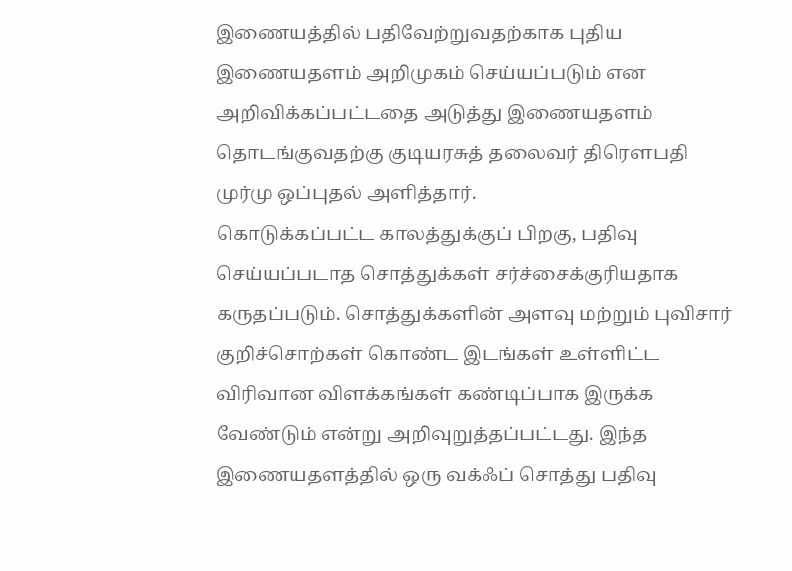இணையத்தில் பதிவேற்றுவதற்காக புதிய இணையதளம் அறிமுகம் செய்யப்படும் என அறிவிக்கப்பட்டதை அடுத்து இணையதளம் தொடங்குவதற்கு குடியரசுத் தலைவர் திரௌபதி முர்மு ஒப்புதல் அளித்தார்.
கொடுக்கப்பட்ட காலத்துக்குப் பிறகு, பதிவு செய்யப்படாத சொத்துக்கள் சர்ச்சைக்குரியதாக கருதப்படும். சொத்துக்களின் அளவு மற்றும் புவிசார் குறிச்சொற்கள் கொண்ட இடங்கள் உள்ளிட்ட விரிவான விளக்கங்கள் கண்டிப்பாக இருக்க வேண்டும் என்று அறிவுறுத்தப்பட்டது. இந்த இணையதளத்தில் ஒரு வக்ஃப் சொத்து பதிவு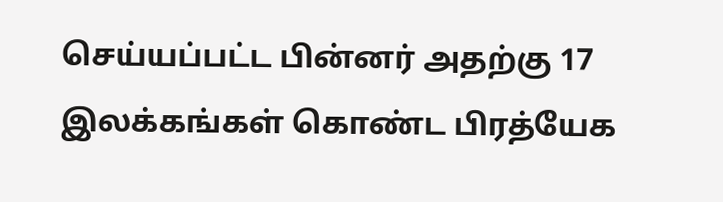செய்யப்பட்ட பின்னர் அதற்கு 17 இலக்கங்கள் கொண்ட பிரத்யேக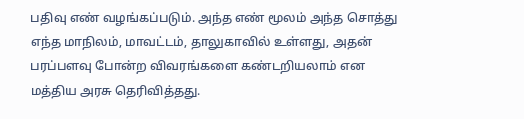பதிவு எண் வழங்கப்படும். அந்த எண் மூலம் அந்த சொத்து எந்த மாநிலம், மாவட்டம், தாலுகாவில் உள்ளது, அதன் பரப்பளவு போன்ற விவரங்களை கண்டறியலாம் என மத்திய அரசு தெரிவித்தது.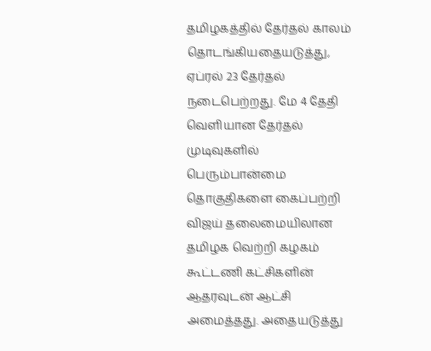தமிழகத்தில் தேர்தல் காலம் தொடங்கியதையடுத்து, ஏப்ரல் 23 தேர்தல் நடைபெற்றது. மே 4 தேதி வெளியான தேர்தல் முடிவுகளில் பெரும்பான்மை தொகுதிகளை கைப்பற்றி விஜய் தலைமையிலான தமிழக வெற்றி கழகம் கூட்டணி கட்சிகளின் ஆதரவுடன் ஆட்சி அமைத்தது. அதையடுத்து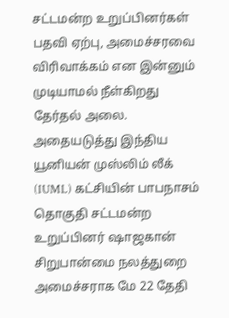சட்டமன்ற உறுப்பினர்கள் பதவி ஏற்பு, அமைச்சரவை விரிவாக்கம் என இன்னும் முடியாமல் நீள்கிறது தேர்தல் அலை. அதையடுத்து இந்திய யூனியன் முஸ்லிம் லீக் (IUML) கட்சியின் பாபநாசம் தொகுதி சட்டமன்ற உறுப்பினர் ஷாஜகான் சிறுபான்மை நலத்துறை அமைச்சராக மே 22 தேதி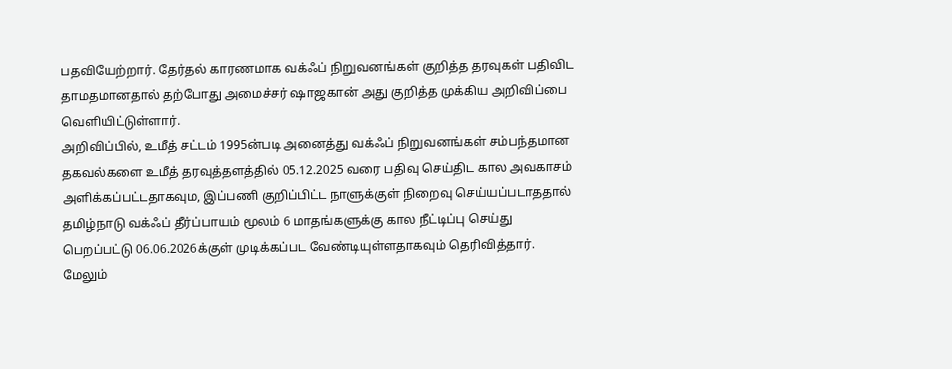பதவியேற்றார். தேர்தல் காரணமாக வக்ஃப் நிறுவனங்கள் குறித்த தரவுகள் பதிவிட தாமதமானதால் தற்போது அமைச்சர் ஷாஜகான் அது குறித்த முக்கிய அறிவிப்பை வெளியிட்டுள்ளார்.
அறிவிப்பில், உமீத் சட்டம் 1995ன்படி அனைத்து வக்ஃப் நிறுவனங்கள் சம்பந்தமான தகவல்களை உமீத் தரவுத்தளத்தில் 05.12.2025 வரை பதிவு செய்திட கால அவகாசம் அளிக்கப்பட்டதாகவும, இப்பணி குறிப்பிட்ட நாளுக்குள் நிறைவு செய்யப்படாததால் தமிழ்நாடு வக்ஃப் தீர்ப்பாயம் மூலம் 6 மாதங்களுக்கு கால நீட்டிப்பு செய்து பெறப்பட்டு 06.06.2026க்குள் முடிக்கப்பட வேண்டியுள்ளதாகவும் தெரிவித்தார். மேலும்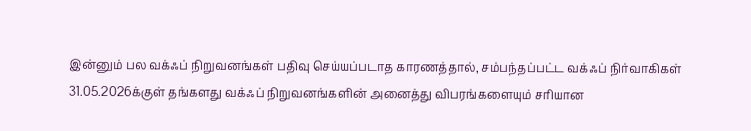இன்னும் பல வக்ஃப் நிறுவனங்கள் பதிவு செய்யப்படாத காரணத்தால், சம்பந்தப்பட்ட வக்ஃப் நிர்வாகிகள் 31.05.2026க்குள் தங்களது வக்ஃப் நிறுவனங்களின் அனைத்து விபரங்களையும் சரியான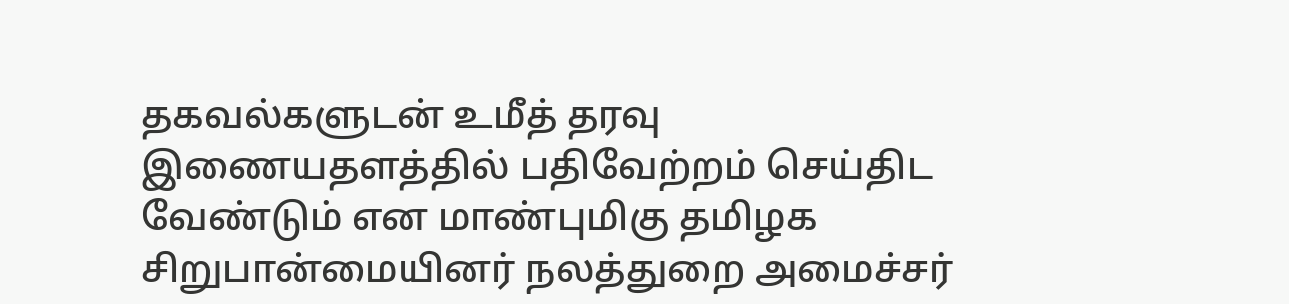தகவல்களுடன் உமீத் தரவு இணையதளத்தில் பதிவேற்றம் செய்திட வேண்டும் என மாண்புமிகு தமிழக சிறுபான்மையினர் நலத்துறை அமைச்சர்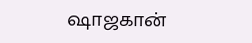ஷாஜகான்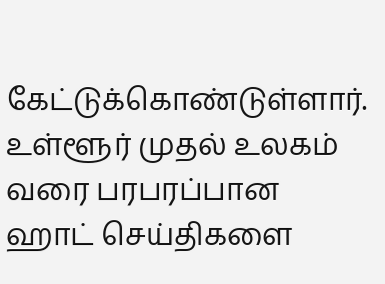கேட்டுக்கொண்டுள்ளார்.
உள்ளூர் முதல் உலகம் வரை பரபரப்பான ஹாட் செய்திகளை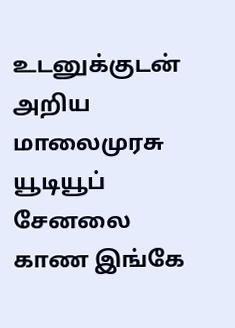உடனுக்குடன் அறிய மாலைமுரசு யூடியூப் சேனலை காண இங்கே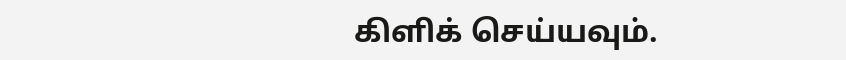கிளிக் செய்யவும்.